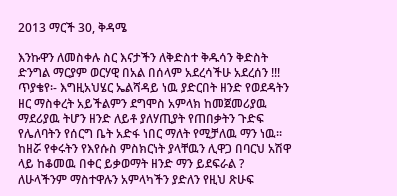2013 ማርች 30, ቅዳሜ

እንኩዋን ለመስቀሉ ስር እናታችን ለቅድስተ ቅዱሳን ቅድስት ድንግል ማርያም ወርሃዊ በአል በሰላም አደረሳችሁ አደረሰን !!! ጥያቄየ፡- እግዚአህሄር ኤልሻዳይ ነዉ ያድርበት ዘንድ የወደዳትን ዘር ማስቀረት አይችልምን ደግሞስ አምላክ ከመጀመሪያዉ ማደሪያዉ ትሆን ዘንድ ለይቶ ያለሃጢያት የጠበቃትን ጉድፍ የሌለባትን የሰርግ ቤት አድፋ ነበር ማለት የሚቻለዉ ማን ነዉ፡፡ ከዘሯ የቀሩትን የእየሱስ ምስክርነት ያላቸዉን ሊዋጋ በባርህ አሽዋ ላይ ከቆመዉ በቀር ይቃወማት ዘንድ ማን ይደፍራል ? ለሁላችንም ማስተዋሉን አምላካችን ያድለን የዚህ ጽሁፍ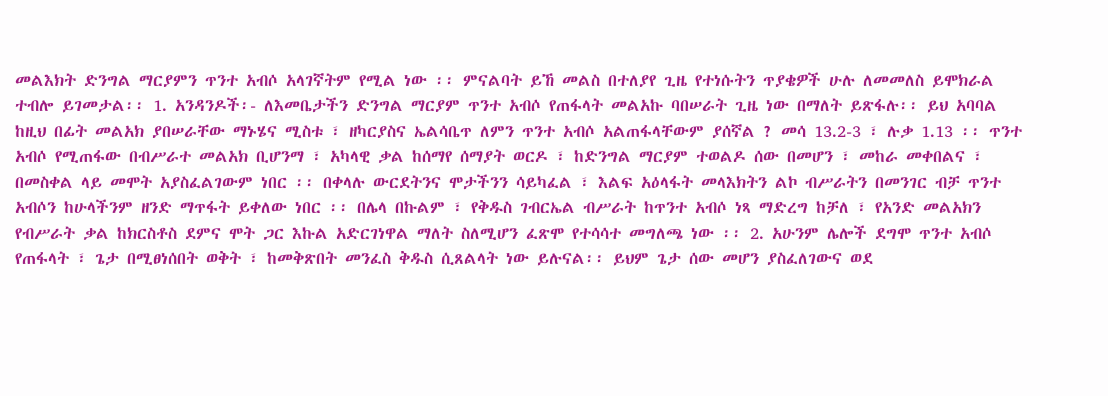መልእክት ድንግል ማርያምን ጥንተ አብሶ አላገኛትም የሚል ነው ፡፡ ምናልባት ይኸ መልስ በተለያየ ጊዜ የተነሱትን ጥያቄዎች ሁሉ ለመመለስ ይሞክራል ተብሎ ይገመታል፡፡ 1. አንዳንዶች፡- ለእመቤታችን ድንግል ማርያም ጥንተ አብሶ የጠፋላት መልአኩ ባበሠራት ጊዜ ነው በማለት ይጽፋሉ፡፡ ይህ አባባል ከዚህ በፊት መልአክ ያበሠራቸው ማኑሄና ሚስቱ ፣ ዘካርያስና ኤልሳቤጥ ለምን ጥንተ አብሶ አልጠፋላቸውም ያሰኛል ? መሳ 13.2-3 ፣ ሉቃ 1.13 ፡፡ ጥንተ አብሶ የሚጠፋው በብሥራተ መልአክ ቢሆንማ ፣ አካላዊ ቃል ከሰማየ ሰማያት ወርዶ ፣ ከድንግል ማርያም ተወልዶ ሰው በመሆን ፣ መከራ መቀበልና ፣ በመስቀል ላይ መሞት አያስፈልገውም ነበር ፡፡ በቀላሉ ውርደትንና ሞታችንን ሳይካፈል ፣ እልፍ አዕላፋት መላእክትን ልኮ ብሥራትን በመንገር ብቻ ጥንተ አብሶን ከሁላችንም ዘንድ ማጥፋት ይቀለው ነበር ፡፡ በሌላ በኩልም ፣ የቅዱስ ገብርኤል ብሥራት ከጥንተ አብሶ ነጻ ማድረግ ከቻለ ፣ የአንድ መልአክን የብሥራት ቃል ከክርስቶስ ደምና ሞት ጋር እኩል አድርገነዋል ማለት ስለሚሆን ፈጽሞ የተሳሳተ መግለጫ ነው ፡፡ 2. አሁንም ሌሎች ደግሞ ጥንተ አብሶ የጠፋላት ፣ ጌታ በሚፀነሰበት ወቅት ፣ ከመቅጽበት መንፈስ ቅዱስ ሲጸልላት ነው ይሉናል፡፡ ይህም ጌታ ሰው መሆን ያስፈለገውና ወደ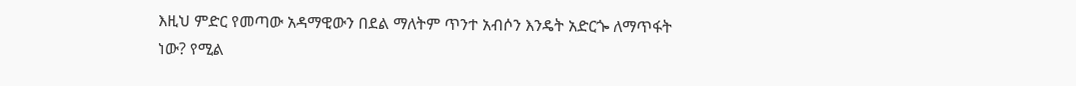እዚህ ምድር የመጣው አዳማዊውን በደል ማለትም ጥንተ አብሶን እንዴት አድርጐ ለማጥፋት ነው? የሚል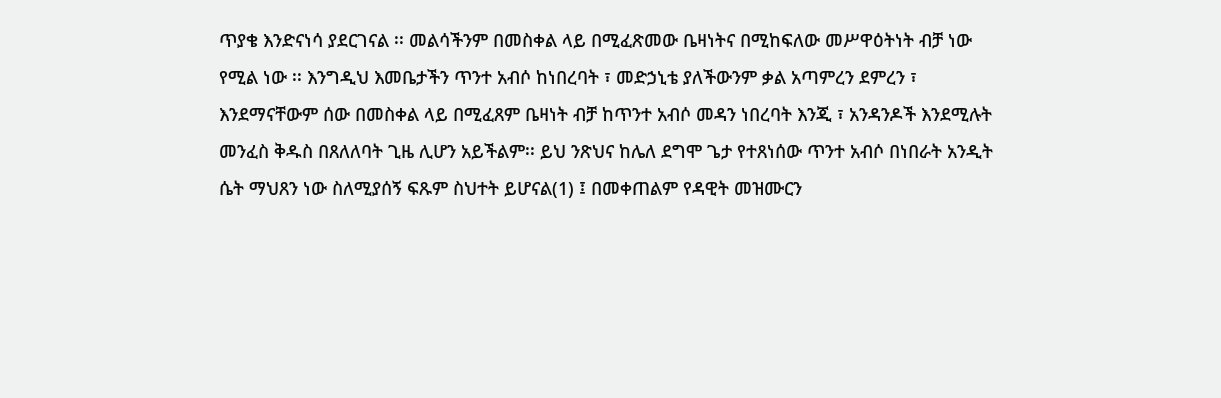ጥያቄ እንድናነሳ ያደርገናል ፡፡ መልሳችንም በመስቀል ላይ በሚፈጽመው ቤዛነትና በሚከፍለው መሥዋዕትነት ብቻ ነው የሚል ነው ፡፡ እንግዲህ እመቤታችን ጥንተ አብሶ ከነበረባት ፣ መድኃኒቴ ያለችውንም ቃል አጣምረን ደምረን ፣ እንደማናቸውም ሰው በመስቀል ላይ በሚፈጸም ቤዛነት ብቻ ከጥንተ አብሶ መዳን ነበረባት እንጂ ፣ አንዳንዶች እንደሚሉት መንፈስ ቅዱስ በጸለለባት ጊዜ ሊሆን አይችልም፡፡ ይህ ንጽህና ከሌለ ደግሞ ጌታ የተጸነሰው ጥንተ አብሶ በነበራት አንዲት ሴት ማህጸን ነው ስለሚያሰኝ ፍጹም ስህተት ይሆናል(1) ፤ በመቀጠልም የዳዊት መዝሙርን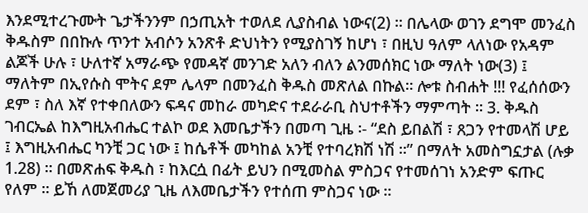እንደሚተረጉሙት ጌታችንንም በኃጢአት ተወለደ ሊያስብል ነውና(2) ፡፡ በሌላው ወገን ደግሞ መንፈስ ቅዱስም በበኩሉ ጥንተ አብሶን አንጽቶ ድህነትን የሚያስገኝ ከሆነ ፣ በዚህ ዓለም ላለነው የአዳም ልጆች ሁሉ ፣ ሁለተኛ አማራጭ የመዳኛ መንገድ አለን ብለን ልንመሰክር ነው ማለት ነው(3) ፤ ማለትም በኢየሱስ ሞትና ደም ሌላም በመንፈስ ቅዱስ መጽለል በኩል፡፡ ሎቱ ስብሐት !!! የፈሰሰውን ደም ፣ ስለ እኛ የተቀበለውን ፍዳና መከራ መካድና ተደራራቢ ስህተቶችን ማምጣት ፡፡ 3. ቅዱስ ገብርኤል ከእግዚአብሔር ተልኮ ወደ እመቤታችን በመጣ ጊዜ ፡- “ደስ ይበልሽ ፣ ጸጋን የተመላሽ ሆይ ፤ እግዚአብሔር ካንቺ ጋር ነው ፤ ከሴቶች መካከል አንቺ የተባረክሽ ነሽ ፡፡” በማለት አመስግኗታል (ሉቃ 1.28) ፡፡ በመጽሐፍ ቅዱስ ፣ ከእርሷ በፊት ይህን በሚመስል ምስጋና የተመሰገነ አንድም ፍጡር የለም ፡፡ ይኸ ለመጀመሪያ ጊዜ ለእመቤታችን የተሰጠ ምስጋና ነው ፡፡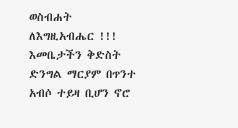ወስብሐት ለእግዚአብሔር !!! እመቤታችን ቅድስት ድንግል ማርያም በጥንተ አብሶ ተይዛ ቢሆን ኖሮ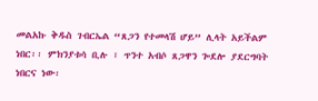መልአኩ ቅዱስ ገብርኤል “ጸጋን የተመላሽ ሆይ” ሊላት አይችልም ነበር፡፡ ምክንያቱሳ ቢሉ ፣ ጥንተ አብሶ ጸጋዋን ጐደሎ ያደርግባት ነበርና ነው፡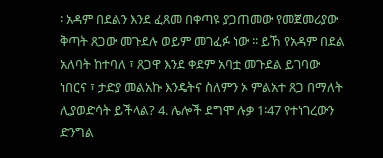፡ አዳም በደልን እንደ ፈጸመ በቀጣዩ ያጋጠመው የመጀመሪያው ቅጣት ጸጋው መጉደሉ ወይም መገፈፉ ነው ፡፡ ይኸ የአዳም በደል አለባት ከተባለ ፣ ጸጋዋ እንደ ቀደም አባቷ መጉደል ይገባው ነበርና ፣ ታድያ መልአኩ እንዴትና ስለምን ኦ ምልአተ ጸጋ በማለት ሊያወድሳት ይችላል? 4. ሌሎች ደግሞ ሉቃ 1፡47 የተነገረውን ድንግል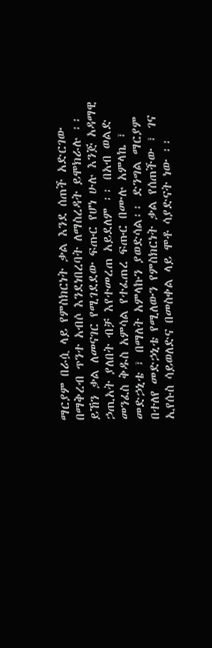ማርያም በራሷ ላይ የምስክርነት ቃል እንደ ሰጠች አድርገው በማቅረብ ጥንተ አብሶ እንደነበረባት ለማስረዳት ይሞክራሉ ፡፡ ይኸን ቃል ለመናገር የሚገደደው ፍጡር የሆነ ሁሉ እንጅ አዳማዊ ኃጢአት ያለበት ብቻ እየተመረጠ አይደለም ፡፡ በአብ ወልድ መንፈስ ቅዱስ አምሳል የተፈጠረ ፍጡር በሙሉ አምላኬ ፣ መድኃኒቴ ፣ በማለት አምላኩን ያወድሳል፡፡ ድንግል ማርያም በተለየ መድኃኒቴ የሚለውን የምስክርነት ቃል የሰጠችው ፣ ገና ኢየሱስ ሳይወለድና በመስቀል ላይ ሞቶ ሳያድናት ነው ፡፡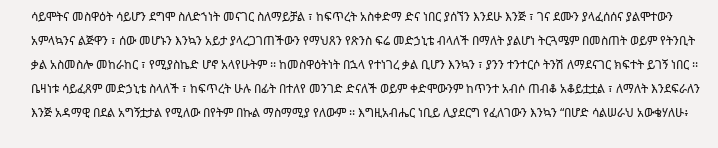ሳይሞትና መስዋዕት ሳይሆን ደግሞ ስለድኀነት መናገር ስለማይቻል ፣ ከፍጥረት አስቀድማ ድና ነበር ያሰኘን እንደሁ እንጅ ፣ ገና ደሙን ያላፈሰሰና ያልሞተውን አምላኳንና ልጅዋን ፣ ሰው መሆኑን እንኳን አይታ ያላረጋገጠችውን የማህጸን የጽንስ ፍሬ መድኃኒቴ ብላለች በማለት ያልሆነ ትርጓሜም በመስጠት ወይም የትንቢት ቃል አስመስሎ መከራከር ፣ የሚያስኬድ ሆኖ አላየሁትም ፡፡ ከመስዋዕትነት በኋላ የተነገረ ቃል ቢሆን እንኳን ፣ ያንን ተንተርሶ ትንሽ ለማደናገር ክፍተት ይገኝ ነበር ፡፡ ቤዛነቱ ሳይፈጸም መድኃኒቴ ስላለች ፣ ከፍጥረት ሁሉ በፊት በተለየ መንገድ ድናለች ወይም ቀድሞውንም ከጥንተ አብሶ ጠብቆ አቆይቷቷል ፣ ለማለት እንደፍራለን እንጅ አዳማዊ በደል አግኝቷታል የሚለው በየትም በኩል ማስማሚያ የለውም ፡፡ እግዚአብሔር ነቢይ ሊያደርግ የፈለገውን እንኳን “በሆድ ሳልሠራህ አውቄሃለሁ፥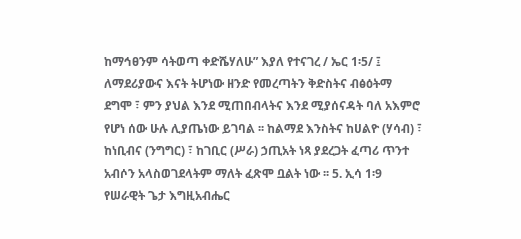ከማኅፀንም ሳትወጣ ቀድሼሃለሁ” እያለ የተናገረ / ኤር 1፡5/ ፤ ለማደሪያውና እናት ትሆነው ዘንድ የመረጣትን ቅድስትና ብፅዕትማ ደግሞ ፣ ምን ያህል እንደ ሚጠበብላትና እንደ ሚያሰናዳት ባለ አእምሮ የሆነ ሰው ሁሉ ሊያጤነው ይገባል ፡፡ ከልማደ እንስትና ከሀልዮ (ሃሳብ) ፣ ከነቢብና (ንግግር) ፣ ከገቢር (ሥራ) ኃጢአት ነጻ ያደረጋት ፈጣሪ ጥንተ አብሶን አላስወገደላትም ማለት ፈጽሞ ቧልት ነው ፡፡ 5. ኢሳ 1፡9 የሠራዊት ጌታ እግዚአብሔር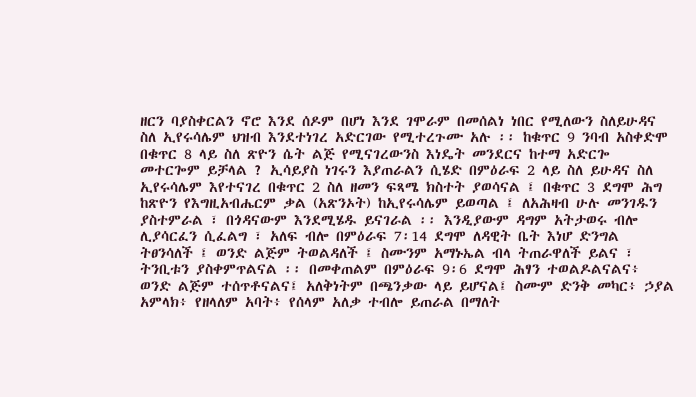ዘርን ባያስቀርልን ኖሮ እንደ ሰዶም በሆነ እንደ ገሞራም በመሰልነ ነበር የሚለውን ስለይሁዳና ስለ ኢየሩሳሌም ህዝብ እንደተነገረ አድርገው የሚተረጉሙ አሉ ፡፡ ከቁጥር 9 ንባብ አስቀድሞ በቁጥር 8 ላይ ስለ ጽዮን ሴት ልጅ የሚናገረውንስ እነዴት መንደርና ከተማ አድርጐ መተርጐም ይቻላል ? ኢሳይያስ ነገሩን እያጠራልን ሲሄድ በምዕራፍ 2 ላይ ስለ ይሁዳና ስለ ኢየሩሳሌም እየተናገረ በቁጥር 2 ስለ ዘመን ፍጻሜ ክስተት ያወሳናል ፤ በቁጥር 3 ደግሞ ሕግ ከጽዮን የእግዚአብሔርም ቃል (አጽንኦት) ከኢየሩሳሌም ይወጣል ፤ ለአሕዛብ ሁሉ መንገዱን ያስተምራል ፣ በጎዳናውም እንደሚሄዱ ይናገራል ፡፡ እንዲያውም ዳግም አትታወሩ ብሎ ሊያሳርፈን ሲፈልግ ፣ አለፍ ብሎ በምዕራፍ 7፡14 ደግሞ ለዳዊት ቤት እነሆ ድንግል ትፀንሳለች ፤ ወንድ ልጅም ትወልዳለች ፤ ስሙንም አማኑኤል ብላ ትጠራዋለች ይልና ፣ ትንቢቱን ያስቀምጥልናል ፡፡ በመቀጠልም በምዕራፍ 9፡6 ደግሞ ሕፃን ተወልዶልናልና፥ ወንድ ልጅም ተሰጥቶናልና፤ አለቅነትም በጫንቃው ላይ ይሆናል፤ ስሙም ድንቅ መካር፥ ኃያል አምላክ፥ የዘላለም አባት፥ የሰላም አለቃ ተብሎ ይጠራል በማለት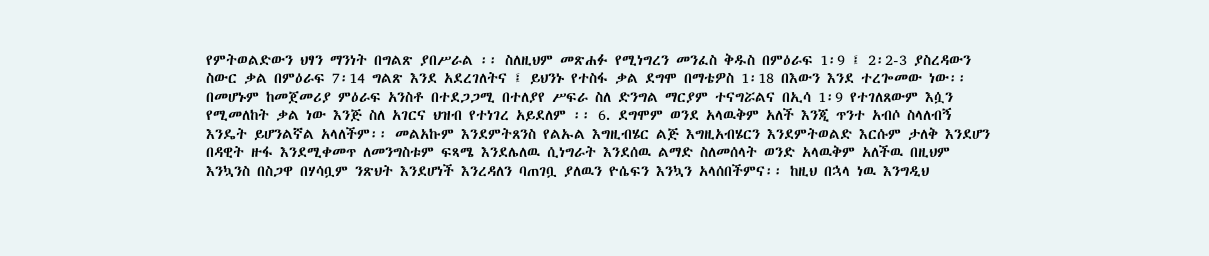የምትወልድውን ህፃን ማንነት በግልጽ ያበሥራል ፡፡ ስለዚህም መጽሐፉ የሚነግረን መንፈስ ቅዱስ በምዕራፍ 1፡9 ፤ 2፡2-3 ያስረዳውን ስውር ቃል በምዕራፍ 7፡14 ግልጽ እንደ አደረገለትና ፤ ይህንኑ የተስፋ ቃል ደግሞ በማቴዎስ 1፡18 በእውን እንደ ተረጐመው ነው፡፡ በመሆኑም ከመጀመሪያ ምዕራፍ አንስቶ በተደጋጋሚ በተለያየ ሥፍራ ስለ ድንግል ማርያም ተናግሯልና በኢሳ 1፡9 የተገለጸውም እሷን የሚመለከት ቃል ነው እንጅ ስለ አገርና ህዝብ የተነገረ አይደለም ፡፡ 6. ደግሞም ወንደ አላዉቅም አለች እንጂ ጥንተ አብሶ ስላለብኝ እንዴት ይሆንልኛል አላለችም፡፡ መልአኩም እንደምትጸንስ የልኡል እግዚብሄር ልጅ እግዚአብሄርን እንደምትወልድ እርሱም ታለቅ እንደሆን በዳዊት ዙፋ እንደሚቀመጥ ለመንግስቱም ፍጻሜ እንደሌለዉ ሲነግራት እንደሰዉ ልማድ ስለመሰላት ወንድ አላዉቅም አለችዉ በዚህም እንኳንስ በስጋዋ በሃሳቧም ንጽህት እንደሆነች እንረዳለን ባጠገቧ ያለዉን ዮሴፍን እንኳን አላሰበችምና፡፡ ከዚህ በኋላ ነዉ እንግዲህ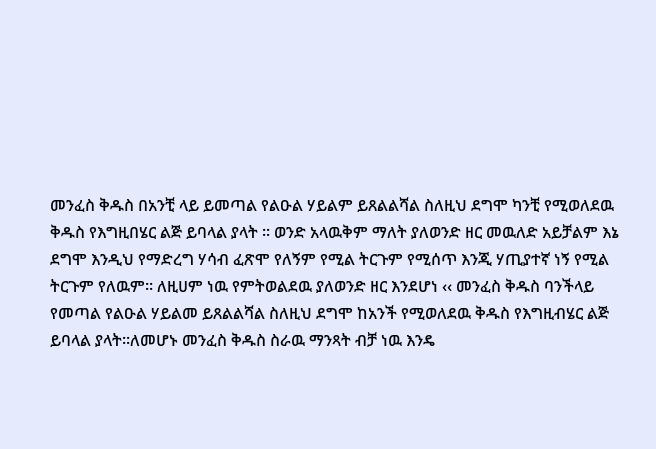መንፈስ ቅዱስ በአንቺ ላይ ይመጣል የልዑል ሃይልም ይጸልልሻል ስለዚህ ደግሞ ካንቺ የሚወለደዉ ቅዱስ የእግዚበሄር ልጅ ይባላል ያላት ፡፡ ወንድ አላዉቅም ማለት ያለወንድ ዘር መዉለድ አይቻልም እኔ ደግሞ እንዲህ የማድረግ ሃሳብ ፈጽሞ የለኝም የሚል ትርጉም የሚሰጥ እንጂ ሃጢያተኛ ነኝ የሚል ትርጉም የለዉም፡፡ ለዚሀም ነዉ የምትወልደዉ ያለወንድ ዘር እንደሆነ ‹‹ መንፈስ ቅዱስ ባንችላይ የመጣል የልዑል ሃይልመ ይጸልልሻል ስለዚህ ደግሞ ከአንች የሚወለደዉ ቅዱስ የእግዚብሄር ልጅ ይባላል ያላት፡፡ለመሆኑ መንፈስ ቅዱስ ስራዉ ማንጻት ብቻ ነዉ እንዴ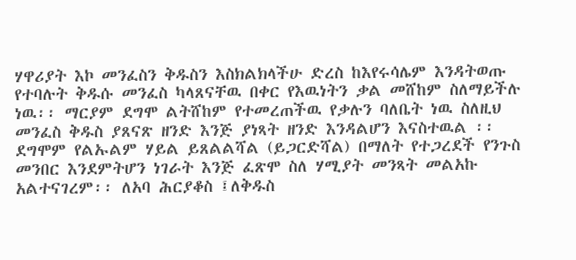ሃዋሪያት እኮ መንፈስን ቅዱስን እስክልክላችሁ ድረስ ከእየሩሳሌም እንዳትወጡ የተባሉት ቅዱሱ መንፈስ ካላጸናቸዉ በቀር የእዉነትን ቃል መሸከም ስለማይችሉ ነዉ፡፡ ማርያም ደግሞ ልትሸከም የተመረጠችዉ የቃሉን ባለቤት ነዉ ስለዚህ መንፈስ ቅዱስ ያጸናጽ ዘንድ እንጅ ያነጻት ዘንድ እንዳልሆን እናስተዉል ፡፡ ደግሞም የልኡልም ሃይል ይጸልልሻል (ይጋርድሻል) በማለት የተጋረደች የንጉስ መንበር እንደምትሆን ነገራት እንጅ ፈጽሞ ስለ ሃሚያት መንጻት መልአኩ አልተናገረም፡፡ ለአባ ሕርያቆስ ፤ለቅዱስ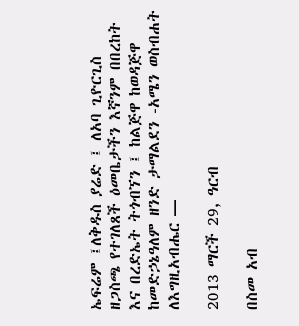ኤፍሬም ፤ለቅዱስ ያሬድ ፤ ለአባ ጊዮርጊስ ዘጋስጫ የተገለጸች ዕመቤታችን እኛንም በበረከት እና በረድኤት ትጎብኘን ፤ ከልጅዋ ከወዳጅዋ ከመድኃኔዓለም ዘንድ ታማልደን -አሜን ወስብሐት ለእግዚአብሔር —

2013 ማርች 29, ዓርብ

በስመ አብ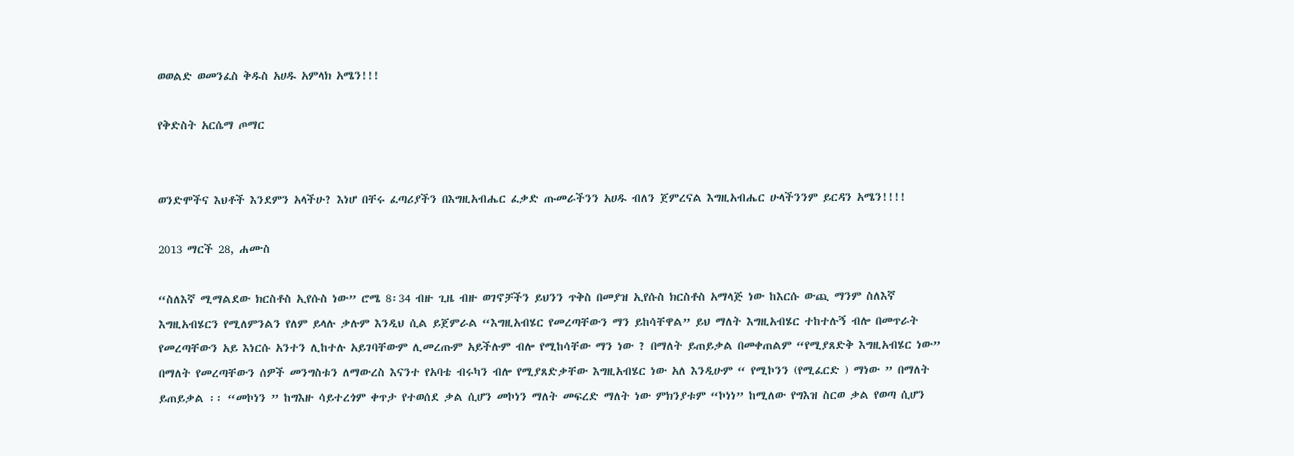ወወልድ ወመንፈስ ቅዱስ አሀዱ አምላክ አሜን!!!

የቅድስት አርሴማ ጦማር


ወንድሞችና እህቶች እንደምን አላችሁ? እነሆ በቸሩ ፈጣሪያችን በእግዚአብሔር ፈቃድ ጡመራችንን አሀዱ ብለን ጀምረናል እግዚአብሔር ሁላችንንም ይርዳን አሜን!!!!

2013 ማርች 28, ሐሙስ

“ስለእኛ ሚማልደው ክርስቶስ ኢየሱስ ነው” ሮሜ 8፡34 ብዙ ጊዜ ብዙ ወገኖቻችን ይህንን ጥቅስ በመያዝ ኢየሱስ ክርስቶስ አማላጅ ነው ከእርሱ ውጪ ማንም ስለእኛ እግዚአብሄርን የሚለምንልን የለም ይላሉ ቃሉም እንዲህ ሲል ይጀምራል “እግዚአብሄር የመረጣቸውን ማን ይከሳቸዋል” ይህ ማለት እግዚአብሄር ተከተሉኝ ብሎ በመጥራት የመረጣቸውን አይ እነርሱ አንተን ሊከተሉ አይገባቸውም ሊመረጡም አይችሉም ብሎ የሚከሳቸው ማን ነው ? በማለት ይጠይቃል በመቀጠልም “የሚያጸድቅ እግዚአብሄር ነው” በማለት የመረጣቸውን ሰዎች መንግስቱን ለማውረስ እናንተ የአባቴ ብሩካን ብሎ የሚያጸድቃቸው እግዚአብሄር ነው አለ እንዲሁም “ የሚኮንን (የሚፈርድ ) ማነው ” በማለት ይጠይቃል ፡፡ “መኮነን ” ከግእዙ ሳይተረጎም ቀጥታ የተወሰደ ቃል ሲሆን መኮነን ማለት መፍረድ ማለት ነው ምክንያቱም “ኮነነ” ከሚለው የግእዝ ስርወ ቃል የወጣ ሲሆን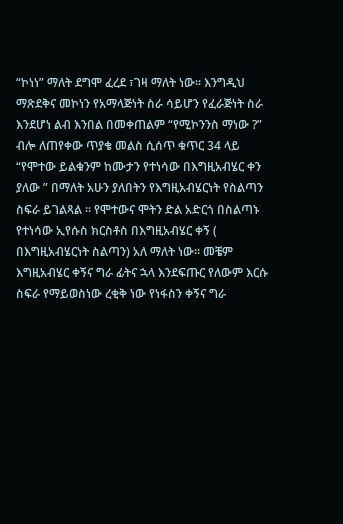“ኮነነ” ማለት ደግሞ ፈረደ ፣ገዛ ማለት ነው፡፡ እንግዲህ ማጽደቅና መኮነን የአማላጅነት ስራ ሳይሆን የፈራጅነት ስራ እንደሆነ ልብ እንበል በመቀጠልም “የሚኮንንስ ማነው ?” ብሎ ለጠየቀው ጥያቄ መልስ ሲሰጥ ቁጥር 34 ላይ “የሞተው ይልቁንም ከሙታን የተነሳው በእግዚአብሄር ቀን ያለው ” በማለት አሁን ያለበትን የእግዚአብሄርነት የስልጣን ስፍራ ይገልጻል ፡፡ የሞተውና ሞትን ድል አድርጎ በስልጣኑ የተነሳው ኢየሱስ ክርስቶስ በእግዚአብሄር ቀኝ ( በእግዚአብሄርነት ስልጣን) አለ ማለት ነው፡፡ መቼም እግዚአብሄር ቀኝና ግራ ፊትና ኋላ እንደፍጡር የለውም እርሱ ስፍራ የማይወስነው ረቂቅ ነው የነፋስን ቀኝና ግራ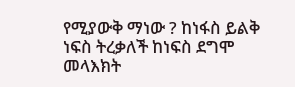የሚያውቅ ማነው ? ከነፋስ ይልቅ ነፍስ ትረቃለች ከነፍስ ደግሞ መላእክት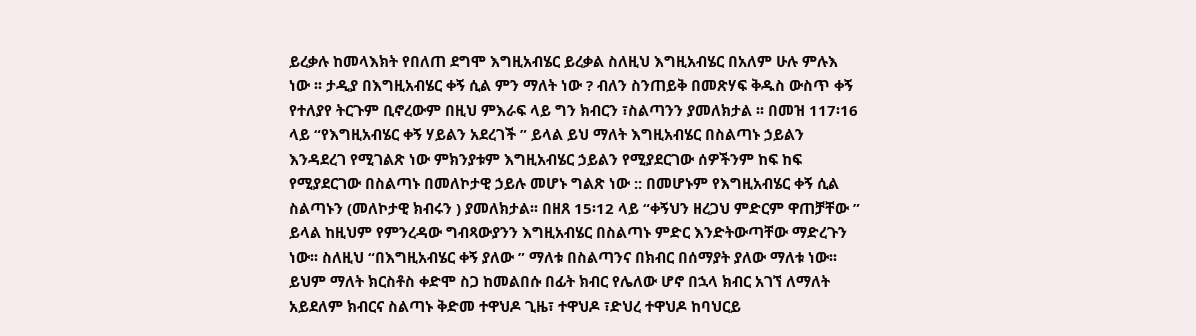ይረቃሉ ከመላእክት የበለጠ ደግሞ እግዚአብሄር ይረቃል ስለዚህ እግዚአብሄር በአለም ሁሉ ምሉእ ነው ፡፡ ታዲያ በእግዚአብሄር ቀኝ ሲል ምን ማለት ነው ? ብለን ስንጠይቅ በመጽሃፍ ቅዱስ ውስጥ ቀኝ የተለያየ ትርጉም ቢኖረውም በዚህ ምእራፍ ላይ ግን ክብርን ፣ስልጣንን ያመለክታል ፡፡ በመዝ 117፡16 ላይ “የእግዚአብሄር ቀኝ ሃይልን አደረገች ” ይላል ይህ ማለት እግዚአብሄር በስልጣኑ ኃይልን እንዳደረገ የሚገልጽ ነው ምክንያቱም እግዚአብሄር ኃይልን የሚያደርገው ሰዎችንም ከፍ ከፍ የሚያደርገው በስልጣኑ በመለኮታዊ ኃይሉ መሆኑ ግልጽ ነው :: በመሆኑም የእግዚአብሄር ቀኝ ሲል ስልጣኑን (መለኮታዊ ክብሩን ) ያመለክታል፡፡ በዘጸ 15፡12 ላይ “ቀኝህን ዘረጋህ ምድርም ዋጠቻቸው ” ይላል ከዚህም የምንረዳው ግብጻውያንን እግዚአብሄር በስልጣኑ ምድር እንድትውጣቸው ማድረጉን ነው፡፡ ስለዚህ “በእግዚአብሄር ቀኝ ያለው ” ማለቱ በስልጣንና በክብር በሰማያት ያለው ማለቱ ነው፡፡ ይህም ማለት ክርስቶስ ቀድሞ ስጋ ከመልበሱ በፊት ክብር የሌለው ሆኖ በኋላ ክብር አገኘ ለማለት አይደለም ክብርና ስልጣኑ ቅድመ ተዋህዶ ጊዜ፣ ተዋህዶ ፣ድህረ ተዋህዶ ከባህርይ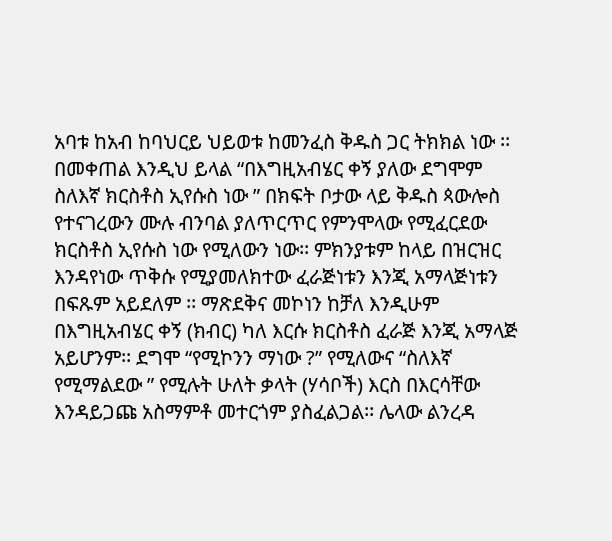አባቱ ከአብ ከባህርይ ህይወቱ ከመንፈስ ቅዱስ ጋር ትክክል ነው ፡፡ በመቀጠል እንዲህ ይላል “በእግዚአብሄር ቀኝ ያለው ደግሞም ስለእኛ ክርስቶስ ኢየሱስ ነው ” በክፍት ቦታው ላይ ቅዱስ ጳውሎስ የተናገረውን ሙሉ ብንባል ያለጥርጥር የምንሞላው የሚፈርደው ክርስቶስ ኢየሱስ ነው የሚለውን ነው፡፡ ምክንያቱም ከላይ በዝርዝር እንዳየነው ጥቅሱ የሚያመለክተው ፈራጅነቱን እንጂ አማላጅነቱን በፍጹም አይደለም ፡፡ ማጽደቅና መኮነን ከቻለ እንዲሁም በእግዚአብሄር ቀኝ (ክብር) ካለ እርሱ ክርስቶስ ፈራጅ እንጂ አማላጅ አይሆንም፡፡ ደግሞ “የሚኮንን ማነው ?” የሚለውና “ስለእኛ የሚማልደው ” የሚሉት ሁለት ቃላት (ሃሳቦች) እርስ በእርሳቸው እንዳይጋጩ አስማምቶ መተርጎም ያስፈልጋል፡፡ ሌላው ልንረዳ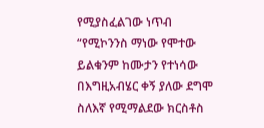የሚያስፈልገው ነጥብ “የሚኮንንስ ማነው የሞተው ይልቁንም ከሙታን የተነሳው በእግዚአብሄር ቀኝ ያለው ደግሞ ስለእኛ የሚማልደው ክርስቶስ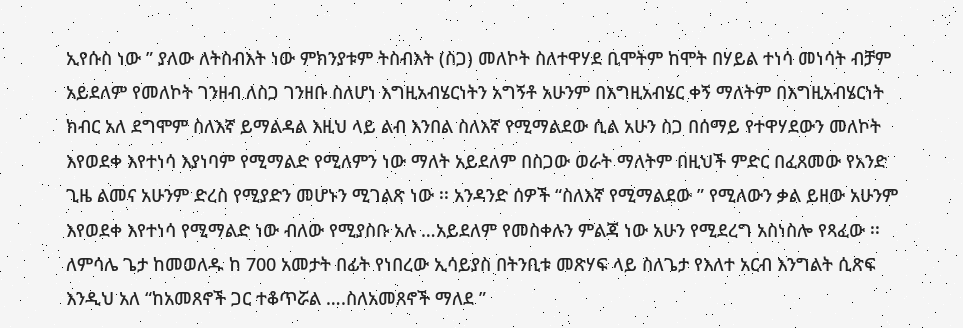ኢየሱስ ነው ” ያለው ለትስብእት ነው ምክንያቱም ትስብእት (ስጋ) መለኮት ስለተዋሃደ ቢሞትም ከሞት በሃይል ተነሳ መነሳት ብቻም አይደለም የመለኮት ገንዘብ ለስጋ ገንዘቡ ስለሆነ እግዚአብሄርነትን አግኝቶ አሁንም በእግዚአብሄር ቀኝ ማለትም በእግዚአብሄርነት ክብር አለ ደግሞም ስለእኛ ይማልዳል እዚህ ላይ ልብ እንበል ስለእኛ የሚማልደው ሲል አሁን ስጋ በሰማይ የተዋሃደውን መለኮት እየወደቀ እየተነሳ እያነባም የሚማልድ የሚለምን ነው ማለት አይደለም በስጋው ወራት ማለትም በዚህች ምድር በፈጸመው የአንድ ጊዜ ልመና አሁንም ድረስ የሚያድን መሆኑን ሚገልጽ ነው ፡፡ አንዳንድ ሰዎች “ስለእኛ የሚማልደው ” የሚለውን ቃል ይዘው አሁንም እየወደቀ እየተነሳ የሚማልድ ነው ብለው የሚያስቡ አሉ …አይደለም የመስቀሉን ምልጃ ነው አሁን የሚደረግ አስነስሎ የጻፈው ፡፡ ለምሳሌ ጌታ ከመወለዱ ከ 700 አመታት በፊት የነበረው ኢሳይያስ በትንቢቱ መጽሃፍ ላይ ስለጌታ የእለተ አርብ እንግልት ሲጽፍ እንዲህ አለ “ከአመጸኖች ጋር ተቆጥሯል ….ስለአመጸኖች ማለደ ”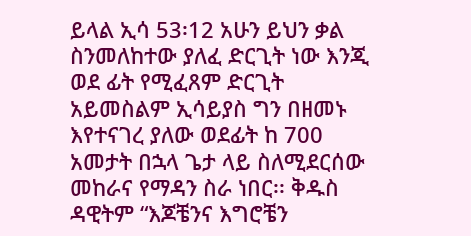ይላል ኢሳ 53፡12 አሁን ይህን ቃል ስንመለከተው ያለፈ ድርጊት ነው እንጂ ወደ ፊት የሚፈጸም ድርጊት አይመስልም ኢሳይያስ ግን በዘመኑ እየተናገረ ያለው ወደፊት ከ 700 አመታት በኋላ ጌታ ላይ ስለሚደርሰው መከራና የማዳን ስራ ነበር፡፡ ቅዱስ ዳዊትም “እጆቼንና እግሮቼን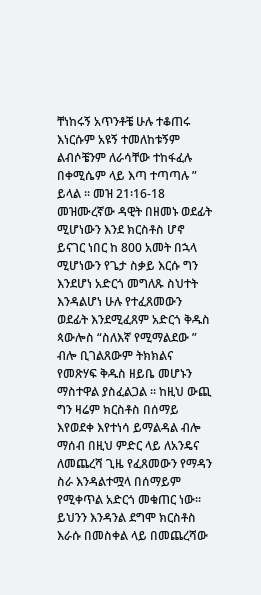ቸነከሩኝ አጥንቶቼ ሁሉ ተቆጠሩ እነርሱም አዩኝ ተመለከቱኝም ልብሶቼንም ለራሳቸው ተከፋፈሉ በቀሚሴም ላይ እጣ ተጣጣሉ ” ይላል ፡፡ መዝ 21፡16-18 መዝሙረኛው ዳዊት በዘመኑ ወደፊት ሚሆነውን እንደ ክርስቶስ ሆኖ ይናገር ነበር ከ 800 አመት በኋላ ሚሆነውን የጌታ ስቃይ እርሱ ግን እንደሆነ አድርጎ መግለጹ ስህተት እንዳልሆነ ሁሉ የተፈጸመውን ወደፊት እንደሚፈጸም አድርጎ ቅዱስ ጳውሎስ “ስለእኛ የሚማልደው ” ብሎ ቢገልጸውም ትክክልና የመጽሃፍ ቅዱስ ዘይቤ መሆኑን ማስተዋል ያስፈልጋል ፡፡ ከዚህ ውጪ ግን ዛሬም ክርስቶስ በሰማይ እየወደቀ እየተነሳ ይማልዳል ብሎ ማሰብ በዚህ ምድር ላይ ለአንዴና ለመጨረሻ ጊዜ የፈጸመውን የማዳን ስራ እንዳልተሟላ በሰማይም የሚቀጥል አድርጎ መቁጠር ነው፡፡ ይህንን እንዳንል ደግሞ ክርስቶስ እራሱ በመስቀል ላይ በመጨረሻው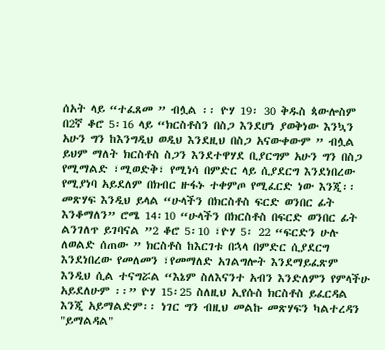ሰአት ላይ “ተፈጸመ ” ብሏል ፡፡ ዮሃ 19፡ 30 ቅዱስ ጳውሎስም በ2ኛ ቆሮ 5፡16 ላይ “ክርስቶስን በስጋ እንደሆነ ያወቅነው እንኳን አሁን ግን ከእንግዲህ ወዲህ እንደዚህ በስጋ አናውቀውም ” ብሏል ይህም ማለት ክርስቶስ ስጋን እንደተዋሃደ ቢያርግም አሁን ግን በስጋ የሚማልድ ፣ሚወድቅ፣ የሚነሳ በምድር ላይ ሲያደርግ እንደነበረው የሚያነባ አይደለም በክብር ዙፋኑ ተቀምጦ የሚፈርድ ነው እንጂ፡፡ መጽሃፍ እንዲህ ይላል “ሁላችን በክርስቶስ ፍርድ ወንበር ፊት እንቆማለን” ሮሜ 14፡10 “ሁላችን በክርስቶስ በፍርድ ወንበር ፊት ልንገለጥ ይገባናል ”2 ቆሮ 5፡10 ፣ዮሃ 5፡ 22 “ፍርድን ሁሉ ለወልድ ሰጠው ” ክርስቶስ ከእርገቱ በኋላ በምድር ሲያደርግ እንደነበረው የመለመን ፣የመማለድ አገልግሎት እንደማይፈጽም እንዲህ ሲል ተናግሯል “እኔም ስለእናንተ አብን እንድለምን የምላችሁ አይደለሁም ፡፡” ዮሃ 15፡25 ስለዚህ ኢየሱስ ክርስቶስ ይፈርዳል እንጂ አይማልድም፡፡ ነገር ግን ብዚህ መልኩ መጽሃፍን ካልተረዳን "ይማልዳል"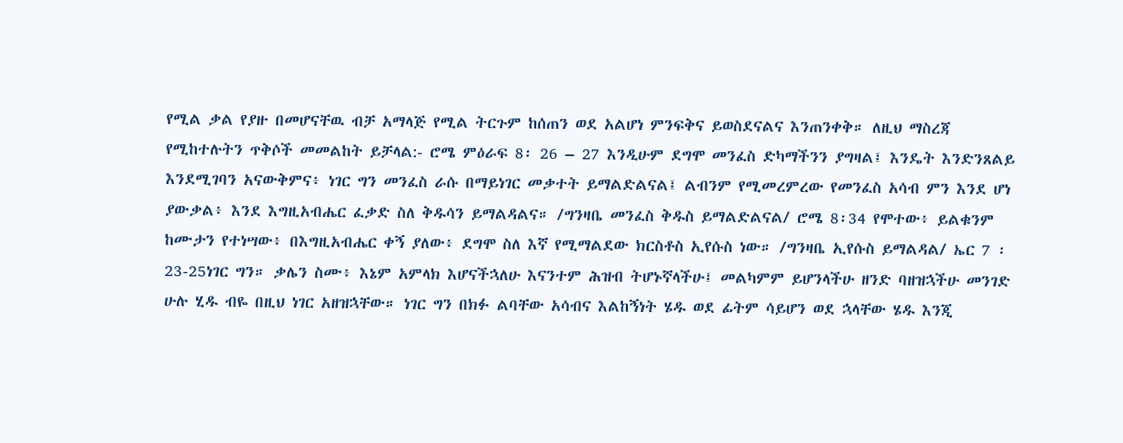የሚል ቃል የያዙ በመሆናቸዉ ብቻ አማላጅ የሚል ትርጉም ከሰጠን ወደ አልሆነ ምንፍቅና ይወስደናልና እንጠንቀቅ። ለዚህ ማስረጃ የሚከተሉትን ጥቅሶች መመልከት ይቻላል:- ሮሜ ምዕራፍ 8፡ 26 – 27 እንዲሁም ደግሞ መንፈስ ድካማችንን ያግዛል፤ እንዴት እንድንጸልይ እንደሚገባን አናውቅምና፥ ነገር ግን መንፈስ ራሱ በማይነገር መቃተት ይማልድልናል፤ ልብንም የሚመረምረው የመንፈስ አሳብ ምን እንደ ሆነ ያውቃል፥ እንደ እግዚአብሔር ፈቃድ ስለ ቅዱሳን ይማልዳልና። /ግንዛቤ መንፈስ ቅዱስ ይማልድልናል/ ሮሜ 8፡34 የሞተው፥ ይልቁንም ከሙታን የተነሣው፥ በእግዚአብሔር ቀኝ ያለው፥ ደግሞ ስለ እኛ የሚማልደው ክርስቶስ ኢየሱስ ነው። /ግንዛቤ ኢየሱስ ይማልዳል/ ኤር 7 ፡23-25ነገር ግን። ቃሌን ስሙ፥ እኔም አምላክ እሆናችኋለሁ እናንተም ሕዝብ ትሆኑኛላችሁ፤ መልካምም ይሆንላችሁ ዘንድ ባዘዝኋችሁ መንገድ ሁሉ ሂዱ ብዬ በዚህ ነገር አዘዝኋቸው። ነገር ግን በክፉ ልባቸው አሳብና እልከኝነት ሄዱ ወደ ፊትም ሳይሆን ወደ ኋላቸው ሄዱ እንጂ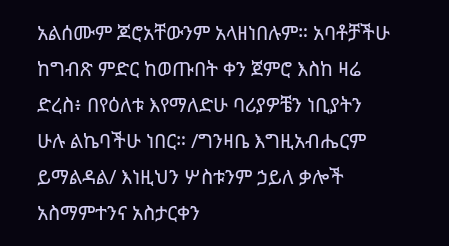አልሰሙም ጆሮአቸውንም አላዘነበሉም። አባቶቻችሁ ከግብጽ ምድር ከወጡበት ቀን ጀምሮ እስከ ዛሬ ድረስ፥ በየዕለቱ እየማለድሁ ባሪያዎቼን ነቢያትን ሁሉ ልኬባችሁ ነበር። /ግንዛቤ እግዚአብሔርም ይማልዳል/ እነዚህን ሦስቱንም ኃይለ ቃሎች አስማምተንና አስታርቀን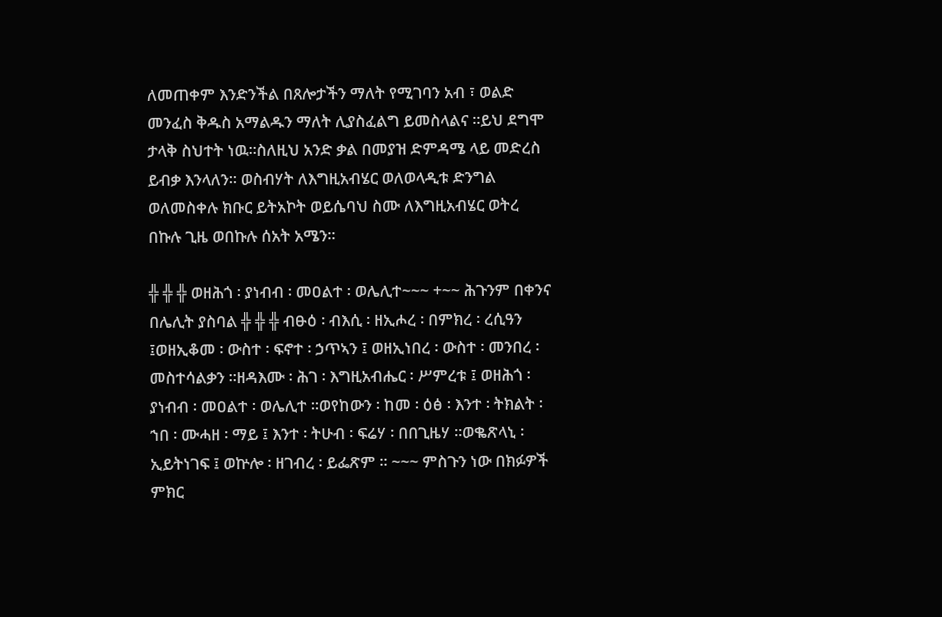ለመጠቀም እንድንችል በጸሎታችን ማለት የሚገባን አብ ፣ ወልድ መንፈስ ቅዱስ አማልዱን ማለት ሊያስፈልግ ይመስላልና ።ይህ ደግሞ ታላቅ ስህተት ነዉ።ስለዚህ አንድ ቃል በመያዝ ድምዳሜ ላይ መድረስ ይብቃ እንላለን። ወስብሃት ለእግዚአብሄር ወለወላዲቱ ድንግል ወለመስቀሉ ክቡር ይትአኮት ወይሴባህ ስሙ ለእግዚአብሄር ወትረ በኩሉ ጊዜ ወበኩሉ ሰአት አሜን።

╬ ╬ ╬ ወዘሕጎ ፡ ያነብብ ፡ መዐልተ ፡ ወሌሊተ~~~ +~~ ሕጉንም በቀንና በሌሊት ያስባል ╬ ╬ ╬ ብፁዕ ፡ ብእሲ ፡ ዘኢሖረ ፡ በምክረ ፡ ረሲዓን ፤ወዘኢቆመ ፡ ውስተ ፡ ፍኖተ ፡ ኃጥኣን ፤ ወዘኢነበረ ፡ ውስተ ፡ መንበረ ፡ መስተሳልቃን ።ዘዳእሙ ፡ ሕገ ፡ እግዚአብሔር ፡ ሥምረቱ ፤ ወዘሕጎ ፡ ያነብብ ፡ መዐልተ ፡ ወሌሊተ ።ወየከውን ፡ ከመ ፡ ዕፅ ፡ እንተ ፡ ትክልት ፡ ኀበ ፡ ሙሓዘ ፡ ማይ ፤ እንተ ፡ ትሁብ ፡ ፍሬሃ ፡ በበጊዜሃ ።ወቈጽላኒ ፡ ኢይትነገፍ ፤ ወኵሎ ፡ ዘገብረ ፡ ይፌጽም ። ~~~ ምስጉን ነው በክፉዎች ምክር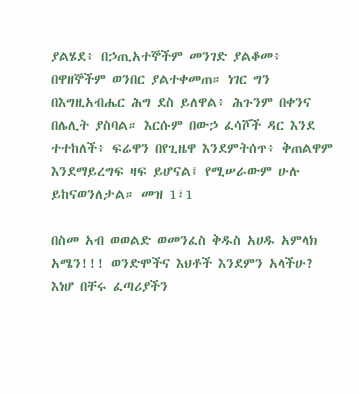ያልሄደ፥ በኃጢአተኞችም መንገድ ያልቆመ፥ በዋዘኞችም ወንበር ያልተቀመጠ። ነገር ግን በእግዚአብሔር ሕግ ደስ ይለዋል፥ ሕጉንም በቀንና በሌሊት ያስባል። እርሱም በውኃ ፈሳሾች ዳር እንደ ተተከለች፥ ፍሬዋን በየጊዜዋ እንደምትሰጥ፥ ቅጠልዋም እንደማይረግፍ ዛፍ ይሆናል፤ የሚሠራውም ሁሉ ይከናወንለታል። መዝ 1፣1

በስመ አብ ወወልድ ወመንፈስ ቅዱስ አሀዱ አምላክ አሜን!!! ወንድሞችና እህቶች እንደምን አላችሁ? እነሆ በቸሩ ፈጣሪያችን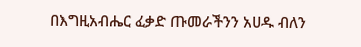በእግዚአብሔር ፈቃድ ጡመራችንን አሀዱ ብለን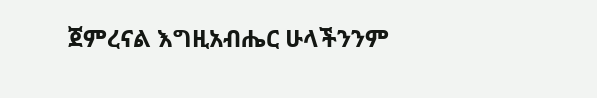ጀምረናል እግዚአብሔር ሁላችንንም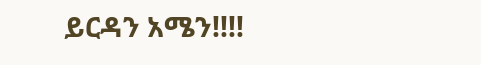ይርዳን አሜን!!!!